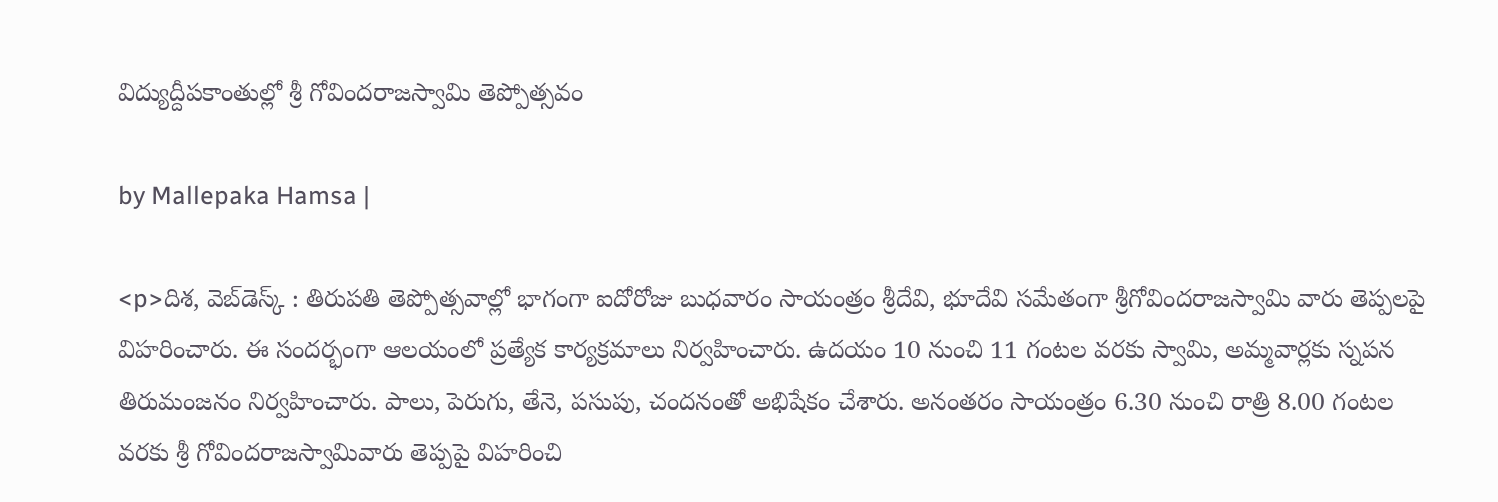విద్యుద్దీపకాంతుల్లో శ్రీ గోవిందరాజస్వామి తెప్పోత్సవం

by Mallepaka Hamsa |

<p>దిశ, వెబ్‌డెస్క్ : తిరుపతి తెప్పోత్సవాల్లో భాగంగా ఐదోరోజు బుధవారం సాయంత్రం శ్రీదేవి, భూదేవి సమేతంగా శ్రీగోవిందరాజస్వామి వారు తెప్పలపై విహరించారు. ఈ సందర్భంగా ఆలయంలో ప్రత్యేక కార్యక్రమాలు నిర్వహించారు. ఉదయం 10 నుంచి 11 గంటల వరకు స్వామి, అమ్మవార్లకు స్నపన తిరుమంజనం నిర్వహించారు. పాలు, పెరుగు, తేనె, పసుపు, చందనంతో అభిషేకం చేశారు. అనంతరం సాయంత్రం 6.30 నుంచి రాత్రి 8.00 గంటల వరకు శ్రీ గోవిందరాజస్వామివారు తెప్పపై విహరించి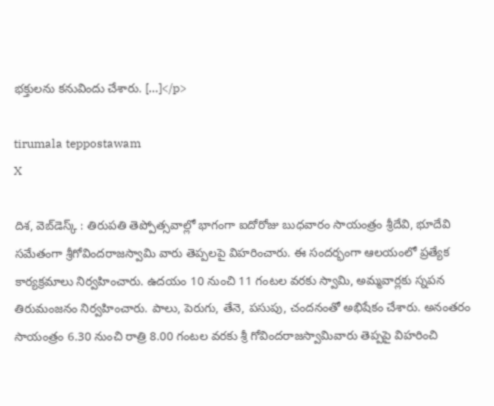భక్తులను కనువిందు చేశారు. […]</p>

tirumala teppostawam
X

దిశ, వెబ్‌డెస్క్ : తిరుపతి తెప్పోత్సవాల్లో భాగంగా ఐదోరోజు బుధవారం సాయంత్రం శ్రీదేవి, భూదేవి సమేతంగా శ్రీగోవిందరాజస్వామి వారు తెప్పలపై విహరించారు. ఈ సందర్భంగా ఆలయంలో ప్రత్యేక కార్యక్రమాలు నిర్వహించారు. ఉదయం 10 నుంచి 11 గంటల వరకు స్వామి, అమ్మవార్లకు స్నపన తిరుమంజనం నిర్వహించారు. పాలు, పెరుగు, తేనె, పసుపు, చందనంతో అభిషేకం చేశారు. అనంతరం సాయంత్రం 6.30 నుంచి రాత్రి 8.00 గంటల వరకు శ్రీ గోవిందరాజస్వామివారు తెప్పపై విహరించి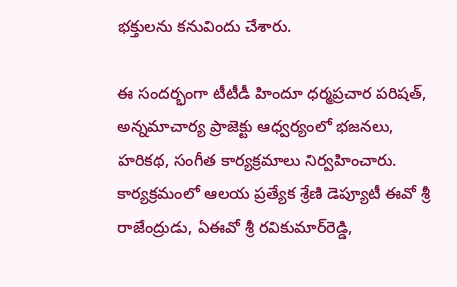భక్తులను కనువిందు చేశారు.

ఈ సందర్భంగా టీటీడీ హిందూ ధర్మప్రచార పరిషత్‌, అన్నమాచార్య ప్రాజెక్టు ఆధ్వర్యంలో భజనలు, హరికథ, సంగీత కార్యక్రమాలు నిర్వహించారు. కార్యక్రమంలో ఆలయ ప్రత్యేక శ్రేణి డెప్యూటీ ఈవో శ్రీ రాజేంద్రుడు, ఏఈవో శ్రీ ర‌వికుమార్‌రెడ్డి,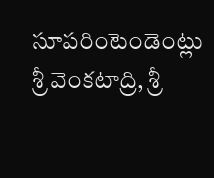సూపరింటెండెంట్లు శ్రీ వెంక‌టాద్రి, శ్రీ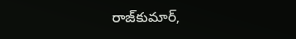రాజ్‌కుమార్‌,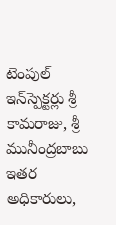టెంపుల్‌ ఇన్‌స్పెక్టర్లు శ్రీ కామ‌రాజు, శ్రీ మునీంద్రబాబు ఇతర అధికారులు,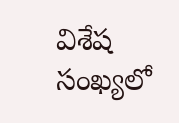విశేష సంఖ్యలో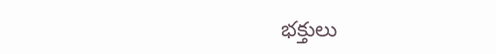భ‌క్తులు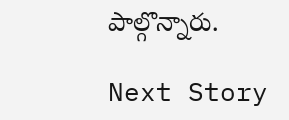పాల్గొన్నారు.

Next Story